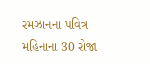રમઝાનના પવિત્ર મહિનાના 30 રોજા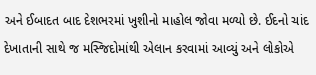અને ઈબાદત બાદ દેશભરમાં ખુશીનો માહોલ જોવા મળ્યો છે. ઈદનો ચાંદ દેખાતાની સાથે જ મસ્જિદોમાંથી એલાન કરવામાં આવ્યું અને લોકોએ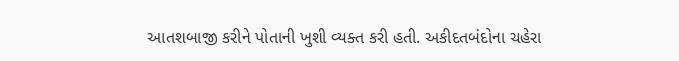આતશબાજી કરીને પોતાની ખુશી વ્યક્ત કરી હતી. અકીદતબંદોના ચહેરા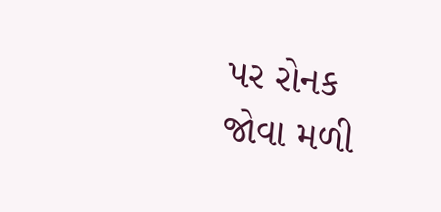પર રોનક જોવા મળી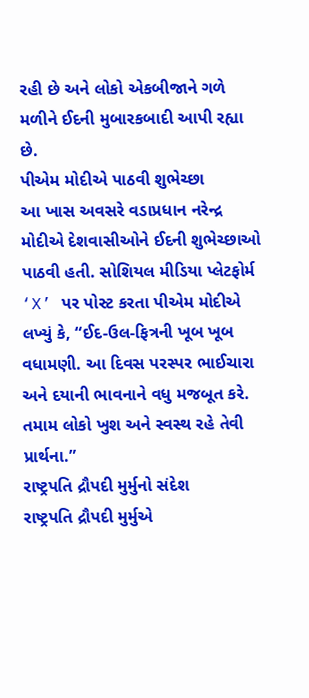રહી છે અને લોકો એકબીજાને ગળે મળીને ઈદની મુબારકબાદી આપી રહ્યા છે.
પીએમ મોદીએ પાઠવી શુભેચ્છા
આ ખાસ અવસરે વડાપ્રધાન નરેન્દ્ર મોદીએ દેશવાસીઓને ઈદની શુભેચ્છાઓ પાઠવી હતી. સોશિયલ મીડિયા પ્લેટફોર્મ ‘X’ પર પોસ્ટ કરતા પીએમ મોદીએ લખ્યું કે, “ઈદ-ઉલ-ફિત્રની ખૂબ ખૂબ વધામણી. આ દિવસ પરસ્પર ભાઈચારા અને દયાની ભાવનાને વધુ મજબૂત કરે. તમામ લોકો ખુશ અને સ્વસ્થ રહે તેવી પ્રાર્થના.”
રાષ્ટ્રપતિ દ્રૌપદી મુર્મુનો સંદેશ
રાષ્ટ્રપતિ દ્રૌપદી મુર્મુએ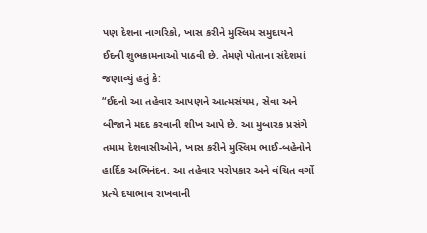પણ દેશના નાગરિકો, ખાસ કરીને મુસ્લિમ સમુદાયને ઈદની શુભકામનાઓ પાઠવી છે. તેમણે પોતાના સંદેશમાં જણાવ્યું હતું કે:
“ઈદનો આ તહેવાર આપણને આત્મસંયમ, સેવા અને બીજાને મદદ કરવાની શીખ આપે છે. આ મુબારક પ્રસંગે તમામ દેશવાસીઓને, ખાસ કરીને મુસ્લિમ ભાઈ-બહેનોને હાર્દિક અભિનંદન. આ તહેવાર પરોપકાર અને વંચિત વર્ગો પ્રત્યે દયાભાવ રાખવાની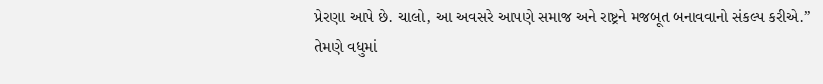પ્રેરણા આપે છે. ચાલો, આ અવસરે આપણે સમાજ અને રાષ્ટ્રને મજબૂત બનાવવાનો સંકલ્પ કરીએ.”
તેમણે વધુમાં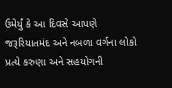ઉમેર્યું કે આ દિવસે આપણે જરૂરિયાતમંદ અને નબળા વર્ગના લોકો પ્રત્યે કરુણા અને સહયોગની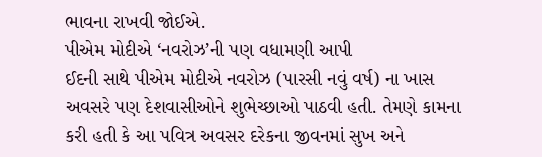ભાવના રાખવી જોઈએ.
પીએમ મોદીએ ‘નવરોઝ’ની પણ વધામણી આપી
ઈદની સાથે પીએમ મોદીએ નવરોઝ (પારસી નવું વર્ષ) ના ખાસ અવસરે પણ દેશવાસીઓને શુભેચ્છાઓ પાઠવી હતી. તેમણે કામના કરી હતી કે આ પવિત્ર અવસર દરેકના જીવનમાં સુખ અને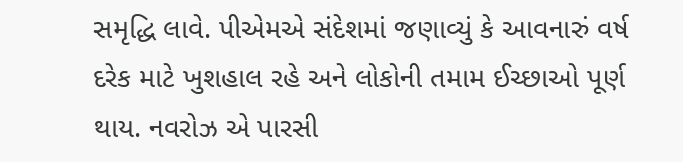સમૃદ્ધિ લાવે. પીએમએ સંદેશમાં જણાવ્યું કે આવનારું વર્ષ દરેક માટે ખુશહાલ રહે અને લોકોની તમામ ઈચ્છાઓ પૂર્ણ થાય. નવરોઝ એ પારસી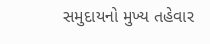સમુદાયનો મુખ્ય તહેવાર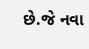છે.જે નવા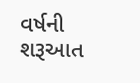વર્ષની શરૂઆત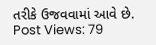તરીકે ઉજવવામાં આવે છે.
Post Views: 79